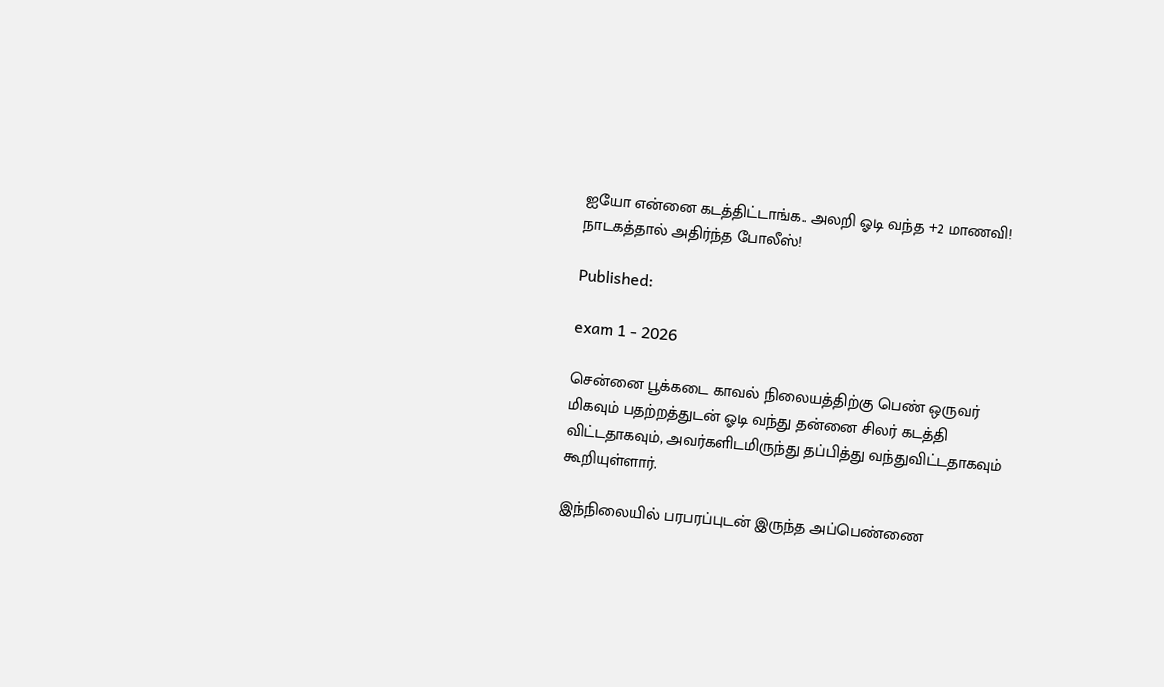ஐயோ என்னை கடத்திட்டாங்க.. அலறி ஓடி வந்த +2 மாணவி! நாடகத்தால் அதிர்ந்த போலீஸ்!

Published:

exam 1 - 2026

சென்னை பூக்கடை காவல் நிலையத்திற்கு பெண் ஒருவர் மிகவும் பதற்றத்துடன் ஓடி வந்து தன்னை சிலர் கடத்தி விட்டதாகவும், அவர்களிடமிருந்து தப்பித்து வந்துவிட்டதாகவும் கூறியுள்ளார்.

இந்நிலையில் பரபரப்புடன் இருந்த அப்பெண்ணை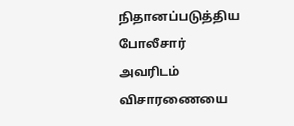நிதானப்படுத்திய போலீசார் அவரிடம் விசாரணையை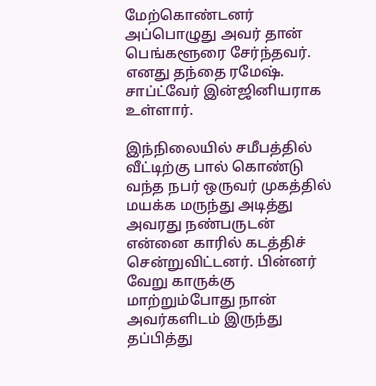மேற்கொண்டனர் அப்பொழுது அவர் தான் பெங்களூரை சேர்ந்தவர். எனது தந்தை ரமேஷ். சாப்ட்வேர் இன்ஜினியராக உள்ளார்.

இந்நிலையில் சமீபத்தில் வீட்டிற்கு பால் கொண்டு வந்த நபர் ஒருவர் முகத்தில் மயக்க மருந்து அடித்து அவரது நண்பருடன் என்னை காரில் கடத்திச் சென்றுவிட்டனர். பின்னர் வேறு காருக்கு மாற்றும்போது நான் அவர்களிடம் இருந்து தப்பித்து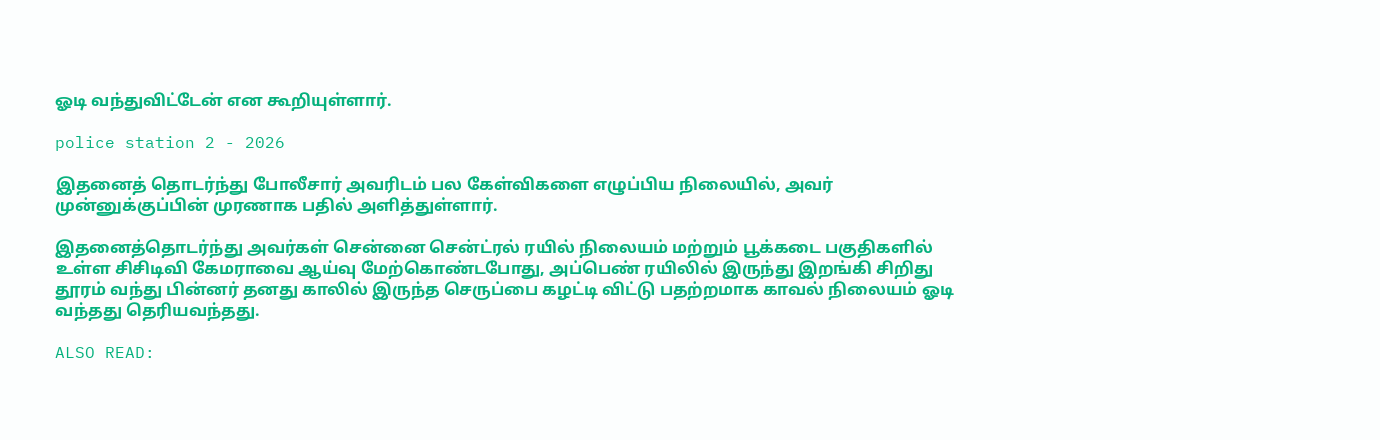ஓடி வந்துவிட்டேன் என கூறியுள்ளார்.

police station 2 - 2026

இதனைத் தொடர்ந்து போலீசார் அவரிடம் பல கேள்விகளை எழுப்பிய நிலையில், அவர் முன்னுக்குப்பின் முரணாக பதில் அளித்துள்ளார்.

இதனைத்தொடர்ந்து அவர்கள் சென்னை சென்ட்ரல் ரயில் நிலையம் மற்றும் பூக்கடை பகுதிகளில் உள்ள சிசிடிவி கேமராவை ஆய்வு மேற்கொண்டபோது, அப்பெண் ரயிலில் இருந்து இறங்கி சிறிது தூரம் வந்து பின்னர் தனது காலில் இருந்த செருப்பை கழட்டி விட்டு பதற்றமாக காவல் நிலையம் ஓடி வந்தது தெரியவந்தது.

ALSO READ: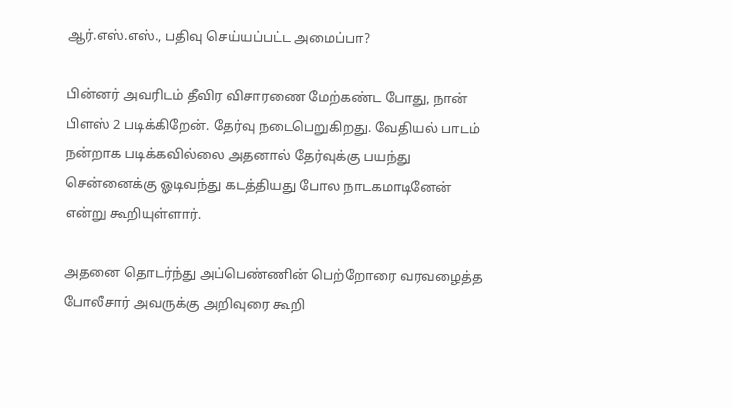ஆர்.எஸ்.எஸ்., பதிவு செய்யப்பட்ட அமைப்பா?

பின்னர் அவரிடம் தீவிர விசாரணை மேற்கண்ட போது, நான் பிளஸ் 2 படிக்கிறேன். தேர்வு நடைபெறுகிறது. வேதியல் பாடம் நன்றாக படிக்கவில்லை அதனால் தேர்வுக்கு பயந்து சென்னைக்கு ஓடிவந்து கடத்தியது போல நாடகமாடினேன் என்று கூறியுள்ளார்.

அதனை தொடர்ந்து அப்பெண்ணின் பெற்றோரை வரவழைத்த போலீசார் அவருக்கு அறிவுரை கூறி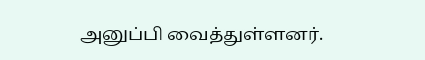அனுப்பி வைத்துள்ளனர்.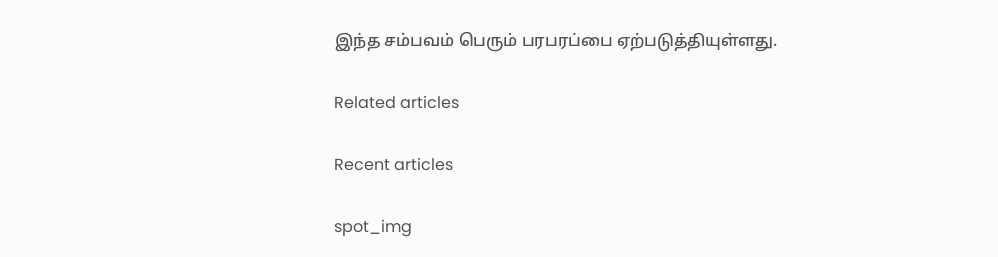இந்த சம்பவம் பெரும் பரபரப்பை ஏற்படுத்தியுள்ளது.

Related articles

Recent articles

spot_img